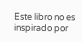Este libro no es inspirado por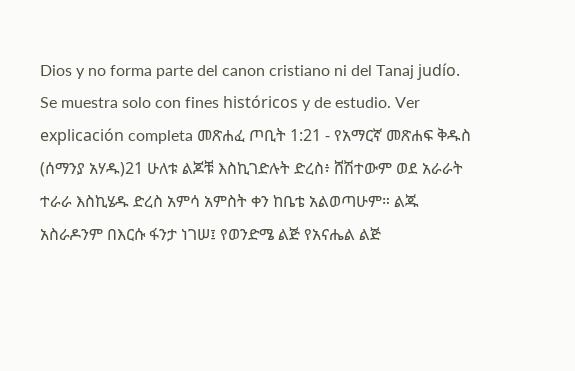Dios y no forma parte del canon cristiano ni del Tanaj judío. Se muestra solo con fines históricos y de estudio. Ver explicación completa መጽሐፈ ጦቢት 1:21 - የአማርኛ መጽሐፍ ቅዱስ (ሰማንያ አሃዱ)21 ሁለቱ ልጆቹ እስኪገድሉት ድረስ፥ ሸሽተውም ወደ አራራት ተራራ እስኪሄዱ ድረስ አምሳ አምስት ቀን ከቤቴ አልወጣሁም። ልጁ አስራዶንም በእርሱ ፋንታ ነገሠ፤ የወንድሜ ልጅ የአናሔል ልጅ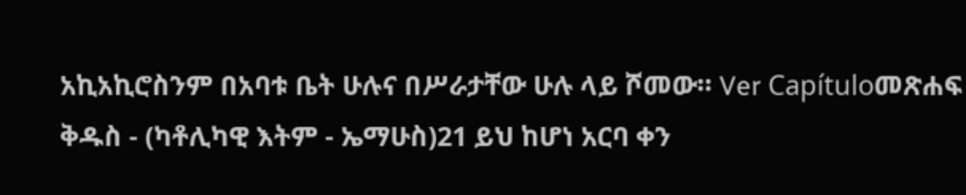አኪአኪሮስንም በአባቱ ቤት ሁሉና በሥራታቸው ሁሉ ላይ ሾመው። Ver Capítuloመጽሐፍ ቅዱስ - (ካቶሊካዊ እትም - ኤማሁስ)21 ይህ ከሆነ አርባ ቀን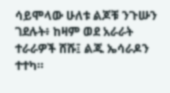ሳይሞላው ሁለቱ ልጆቹ ንጉሡን ገደሉት፥ ከዛም ወደ አራራት ተራራዎች ሸሹ፤ ልጁ ኤሳራዶን ተተካ።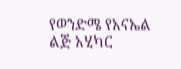የወንድሜ የአናኤል ልጅ አሂካር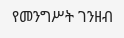የመንግሥት ገንዘብ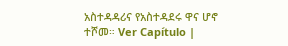አስተዳዳሪና የአስተዳደሩ ዋና ሆኖ ተሾመ። Ver Capítulo |